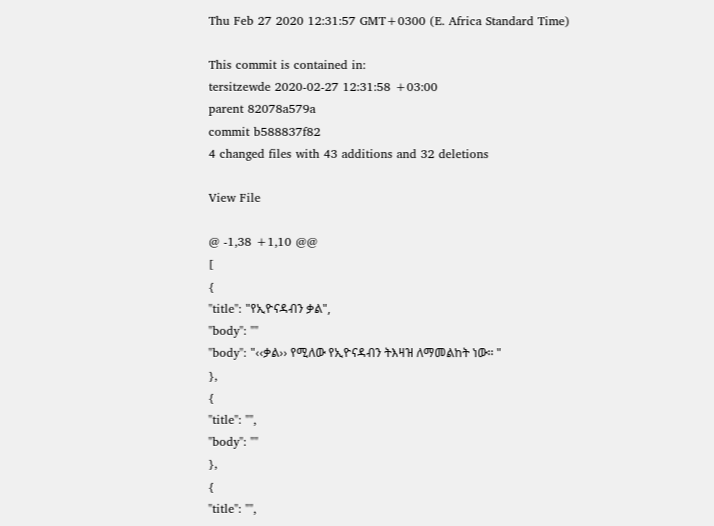Thu Feb 27 2020 12:31:57 GMT+0300 (E. Africa Standard Time)

This commit is contained in:
tersitzewde 2020-02-27 12:31:58 +03:00
parent 82078a579a
commit b588837f82
4 changed files with 43 additions and 32 deletions

View File

@ -1,38 +1,10 @@
[
{
"title": "የኢዮናዳብን ቃል",
"body": ""
"body": "‹‹ቃል›› የሚለው የኢዮናዳብን ትእዛዝ ለማመልከት ነው፡፡ "
},
{
"title": "",
"body": ""
},
{
"title": "",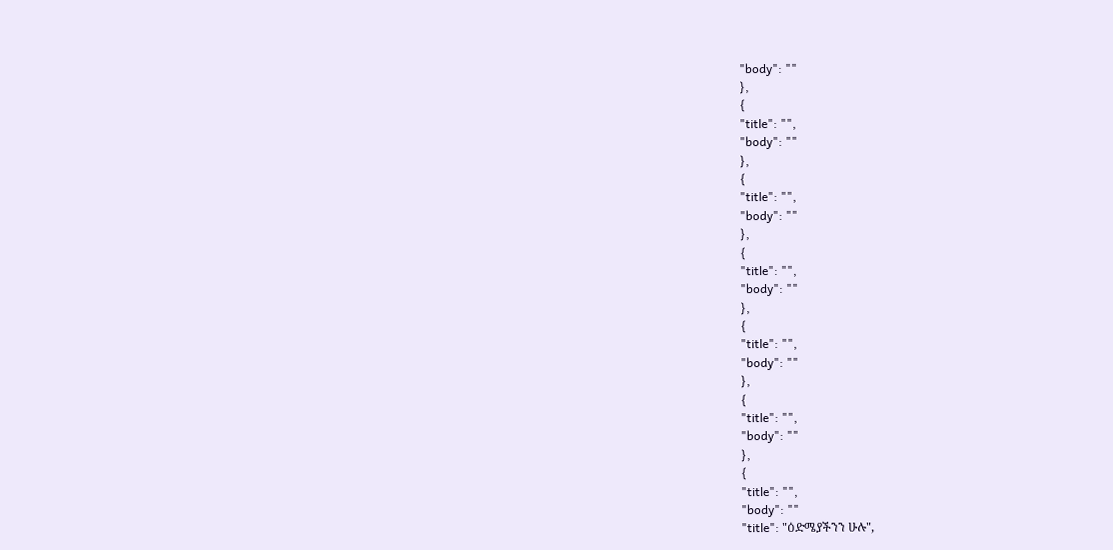"body": ""
},
{
"title": "",
"body": ""
},
{
"title": "",
"body": ""
},
{
"title": "",
"body": ""
},
{
"title": "",
"body": ""
},
{
"title": "",
"body": ""
},
{
"title": "",
"body": ""
"title": "ዕድሜያችንን ሁሉ",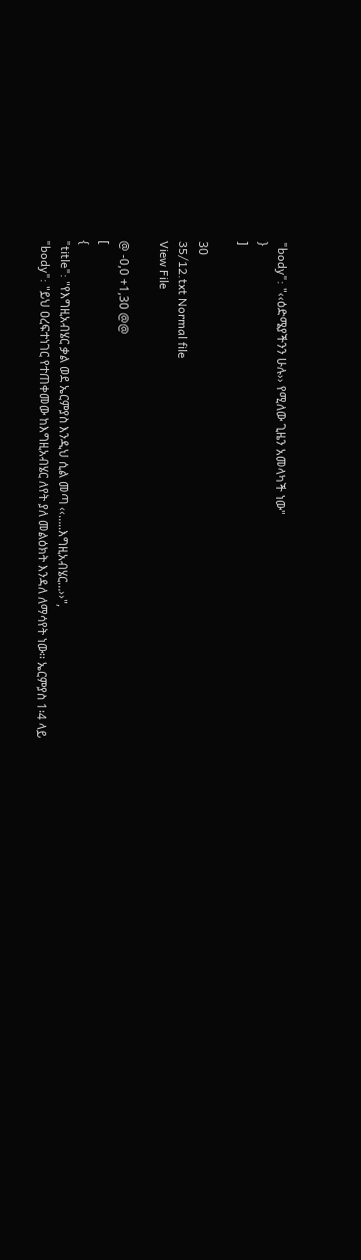"body": "‹‹ዕድሜያችንን ሁሉ›› የሚለው ጊዜን አመላካች ነው"
}
]

30
35/12.txt Normal file
View File

@ -0,0 +1,30 @@
[
{
"title": "የእግዚአብሄር ቃል ወደ ኤርምያስ እንዲህ ሲል መጣ ‹‹…..እግዚአብሄር…››",
"body": "ይህ ዐረፍተነገር የተጠቀመው ከእግዚአብሄር ለየት ያለ መልዕክት እንዳለ ለማሳየት ነው፡፡ ኤርምያስ 1፡4 ላይ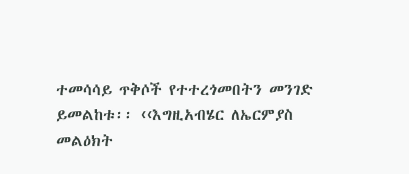ተመሳሳይ ጥቅሶች የተተረጎመበትን መንገድ ይመልከቱ፡፡ ‹‹እግዚአብሄር ለኤርምያስ መልዕክት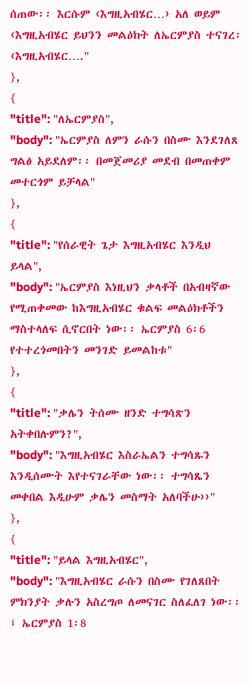ሰጠው፡፡ እርሱም ‹እግዚአብሄር…› አለ ወይም ‹እግዚአብሄር ይህንን መልዕክት ለኤርምያስ ተናገረ፡ ‹እግዚአብሄር…."
},
{
"title": "ለኤርምያስ",
"body": "ኤርምያስ ለምን ራሱን በስሙ እንደገለጸ ግልፅ አይደለም፡፡ በመጀመሪያ መደብ በመጠቀም መተርጎም ይቻላል"
},
{
"title": "የሰራዊት ጌታ እግዚአብሄር እንዲህ ይላል",
"body": "ኤርምያስ እነዚህን ቃላቶች በአብዛኛው የሚጠቀመው ከእግዚአብሄር ቁልፍ መልዕክቶችን ማስተላለፍ ሲኖርበት ነው፡፡ ኤርምያስ 6፡6 የተተረጎመበትን መንገድ ይመልከቱ"
},
{
"title": "ቃሌን ትሰሙ ዘንድ ተግሳጽን አትቀበሉምን?",
"body": "እግዚአብሄር እስራኤልን ተግሳጹን እንዲሰሙት እየተናገራቸው ነው፡፡ ተግሳጼን መቀበል እዲሁም ቃሌን መስማት አለባችሁ››"
},
{
"title": "ይላል እግዚአብሄር",
"body": "እግዚአብሄር ራሱን በስሙ የገለጸበት ምክንያት ቃሉን አስረግጦ ለመናገር ስለፈለገ ነው፡፡፤ ኤርምያስ 1፡8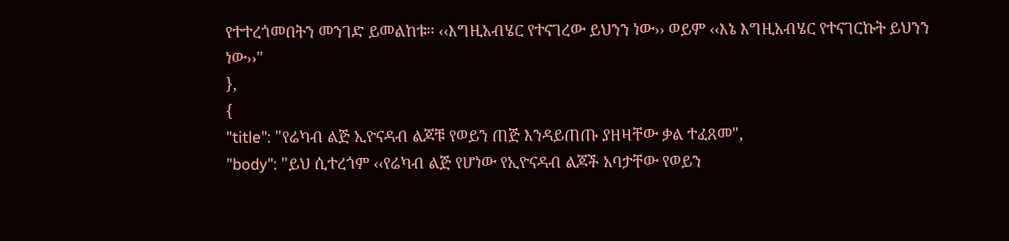የተተረጎመበትን መንገድ ይመልከቱ፡፡ ‹‹እግዚአብሄር የተናገረው ይህንን ነው›› ወይም ‹‹እኔ እግዚአብሄር የተናገርኩት ይህንን ነው››"
},
{
"title": "የሬካብ ልጅ ኢዮናዳብ ልጆቹ የወይን ጠጅ እንዳይጠጡ ያዘዛቸው ቃል ተፈጸመ",
"body": "ይህ ሲተረጎም ‹‹የሬካብ ልጅ የሆነው የኢዮናዳብ ልጆች አባታቸው የወይን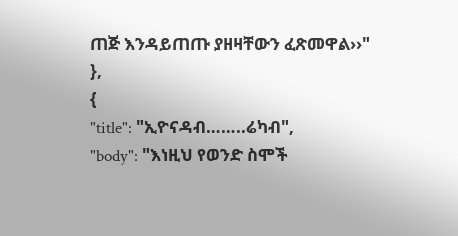ጠጅ እንዳይጠጡ ያዘዛቸውን ፈጽመዋል››"
},
{
"title": "ኢዮናዳብ……..ሬካብ",
"body": "እነዚህ የወንድ ስሞች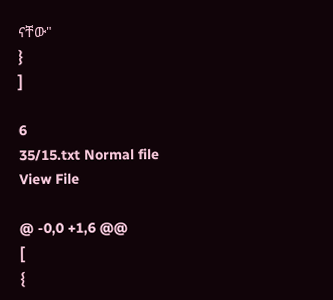ናቸው"
}
]

6
35/15.txt Normal file
View File

@ -0,0 +1,6 @@
[
{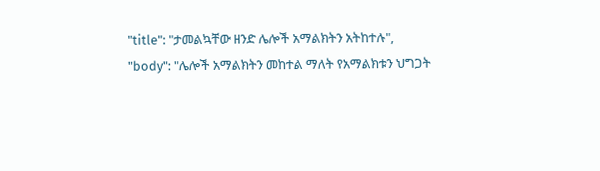"title": "ታመልኳቸው ዘንድ ሌሎች አማልክትን አትከተሉ",
"body": "ሌሎች አማልክትን መከተል ማለት የአማልክቱን ህግጋት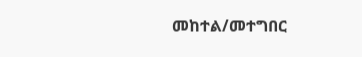መከተል/መተግበር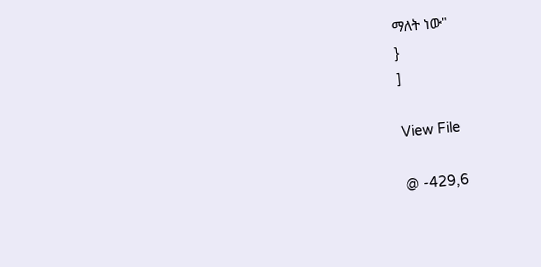ማለት ነው"
}
]

View File

@ -429,6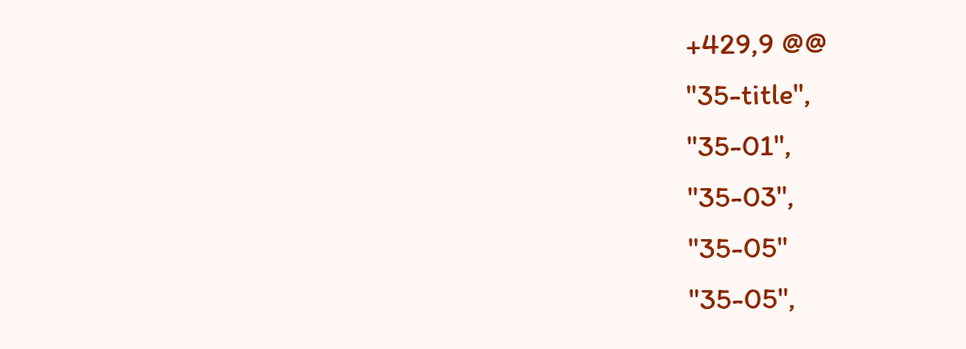+429,9 @@
"35-title",
"35-01",
"35-03",
"35-05"
"35-05",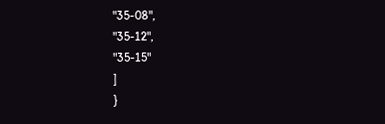"35-08",
"35-12",
"35-15"
]
}